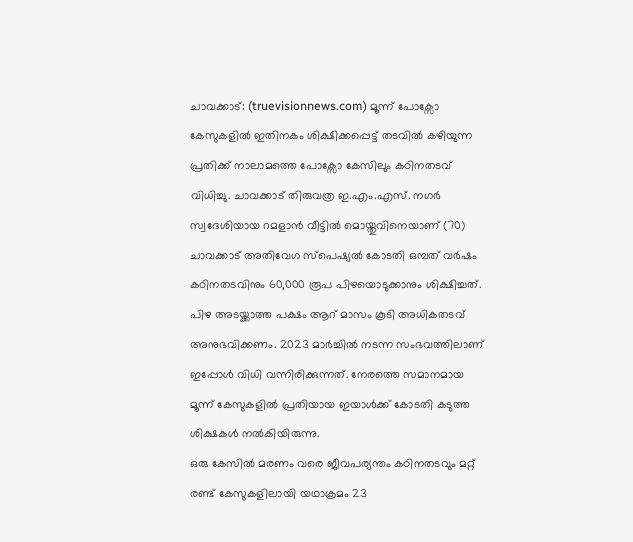ചാവക്കാട്: (truevisionnews.com) മൂന്ന് പോക്സോ കേസുകളിൽ ഇതിനകം ശിക്ഷിക്കപ്പെട്ട് തടവിൽ കഴിയുന്ന പ്രതിക്ക് നാലാമത്തെ പോക്സോ കേസിലും കഠിനതടവ് വിധിച്ചു. ചാവക്കാട് തിരുവത്ര ഇ.എം.എസ്. നഗർ സ്വദേശിയായ റമളാൻ വീട്ടിൽ മൊയ്തുവിനെയാണ് (70) ചാവക്കാട് അതിവേഗ സ്പെഷ്യൽ കോടതി ഒമ്പത് വർഷം കഠിനതടവിനും 60,000 രൂപ പിഴയൊടുക്കാനും ശിക്ഷിച്ചത്.
പിഴ അടയ്ക്കാത്ത പക്ഷം ആറ് മാസം കൂടി അധികതടവ് അനുഭവിക്കണം. 2023 മാർച്ചിൽ നടന്ന സംഭവത്തിലാണ് ഇപ്പോൾ വിധി വന്നിരിക്കുന്നത്. നേരത്തെ സമാനമായ മൂന്ന് കേസുകളിൽ പ്രതിയായ ഇയാൾക്ക് കോടതി കടുത്ത ശിക്ഷകൾ നൽകിയിരുന്നു.
ഒരു കേസിൽ മരണം വരെ ജീവപര്യന്തം കഠിനതടവും മറ്റ് രണ്ട് കേസുകളിലായി യഥാക്രമം 23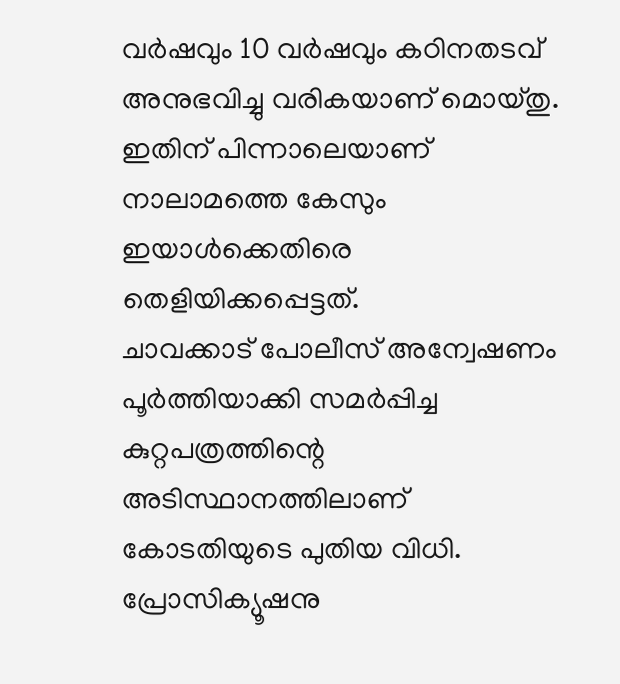വർഷവും 10 വർഷവും കഠിനതടവ് അനുഭവിച്ചു വരികയാണ് മൊയ്തു. ഇതിന് പിന്നാലെയാണ് നാലാമത്തെ കേസും ഇയാൾക്കെതിരെ തെളിയിക്കപ്പെട്ടത്.
ചാവക്കാട് പോലീസ് അന്വേഷണം പൂർത്തിയാക്കി സമർപ്പിച്ച കുറ്റപത്രത്തിന്റെ അടിസ്ഥാനത്തിലാണ് കോടതിയുടെ പുതിയ വിധി. പ്രോസിക്യൂഷനു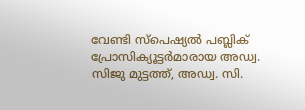വേണ്ടി സ്പെഷ്യൽ പബ്ലിക് പ്രോസിക്യൂട്ടർമാരായ അഡ്വ. സിജു മുട്ടത്ത്, അഡ്വ. സി.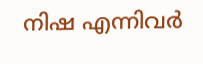നിഷ എന്നിവർ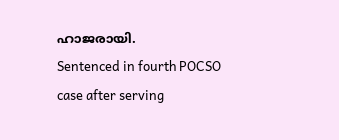ഹാജരായി.
Sentenced in fourth POCSO case after serving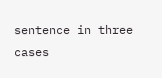sentence in three cases